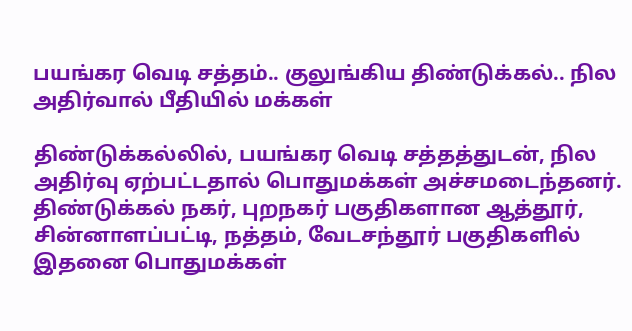பயங்கர வெடி சத்தம்.. குலுங்கிய திண்டுக்கல்.. நில அதிர்வால் பீதியில் மக்கள்

திண்டுக்கல்லில், பயங்கர வெடி சத்தத்துடன், நில அதிர்வு ஏற்பட்டதால் பொதுமக்கள் அச்சமடைந்தனர். திண்டுக்கல் நகர், புறநகர் பகுதிகளான ஆத்தூர், சின்னாளப்பட்டி, நத்தம், வேடசந்தூர் பகுதிகளில் இதனை பொதுமக்கள்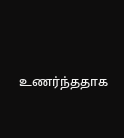உணர்ந்ததாக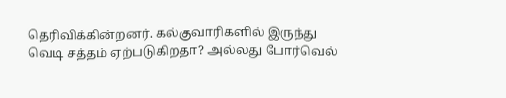தெரிவிக்கின்றனர். கல்குவாரிகளில் இருந்து வெடி சத்தம் ஏற்படுகிறதா? அல்லது போர்வெல்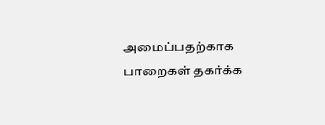அமைப்பதற்காக பாறைகள் தகர்க்க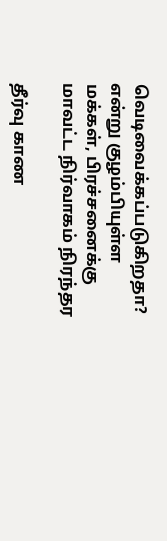வெடிவைக்கப்படுகிறதா? என்று குழம்பியுள்ள மக்கள், பிரச்சனைக்கு மாவட்ட நிர்வாகம் நிரந்தர

தீர்வு காண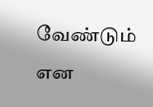வேண்டும் என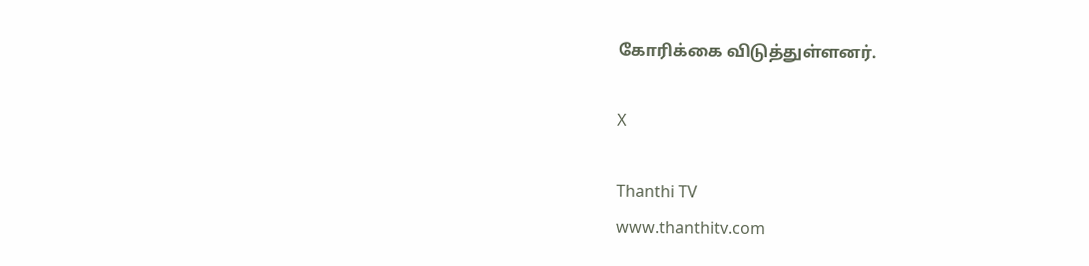கோரிக்கை விடுத்துள்ளனர்.

X

Thanthi TV
www.thanthitv.com